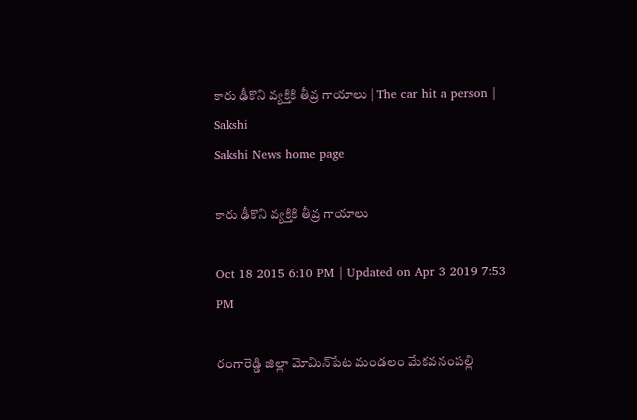కారు ఢీకొని వ్యక్తికి తీవ్ర గాయాలు | The car hit a person | Sakshi
Sakshi News home page

కారు ఢీకొని వ్యక్తికి తీవ్ర గాయాలు

Oct 18 2015 6:10 PM | Updated on Apr 3 2019 7:53 PM

రంగారెడ్డి జిల్లా మోమిన్‌పేట మండలం మేకవనంపల్లి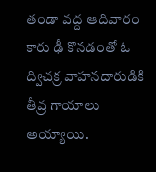తండా వద్ద ఆదివారం కారు ఢీ కొనడంతో ఓ ద్విచక్ర వాహనదారుడికి తీవ్ర గాయాలు అయ్యాయి.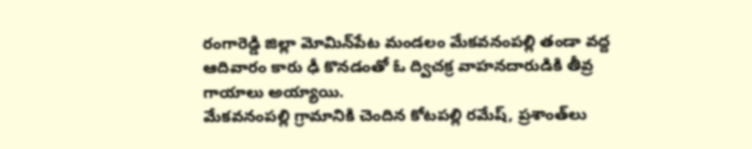రంగారెడ్డి జిల్లా మోమిన్‌పేట మండలం మేకవనంపల్లి తండా వద్ద ఆదివారం కారు ఢీ కొనడంతో ఓ ద్విచక్ర వాహనదారుడికి తీవ్ర గాయాలు అయ్యాయి.
మేకవనంపల్లి గ్రామానికి చెందిన కోటపల్లి రమేష్, ప్రశాంత్‌లు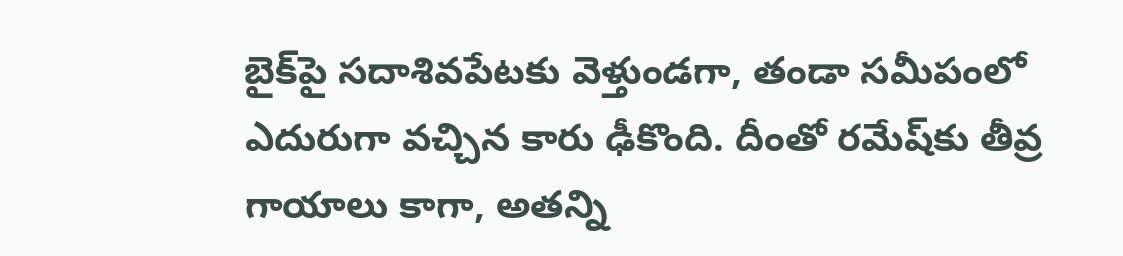బైక్‌పై సదాశివపేటకు వెళ్తుండగా, తండా సమీపంలో ఎదురుగా వచ్చిన కారు ఢీకొంది. దీంతో రమేష్‌కు తీవ్ర గాయాలు కాగా, అతన్ని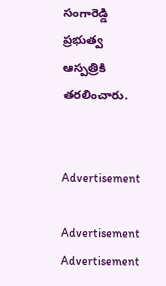సంగారెడ్డి ప్రభుత్వ ఆస్పత్రికి తరలించారు.


Advertisement

Advertisement
Advertisement